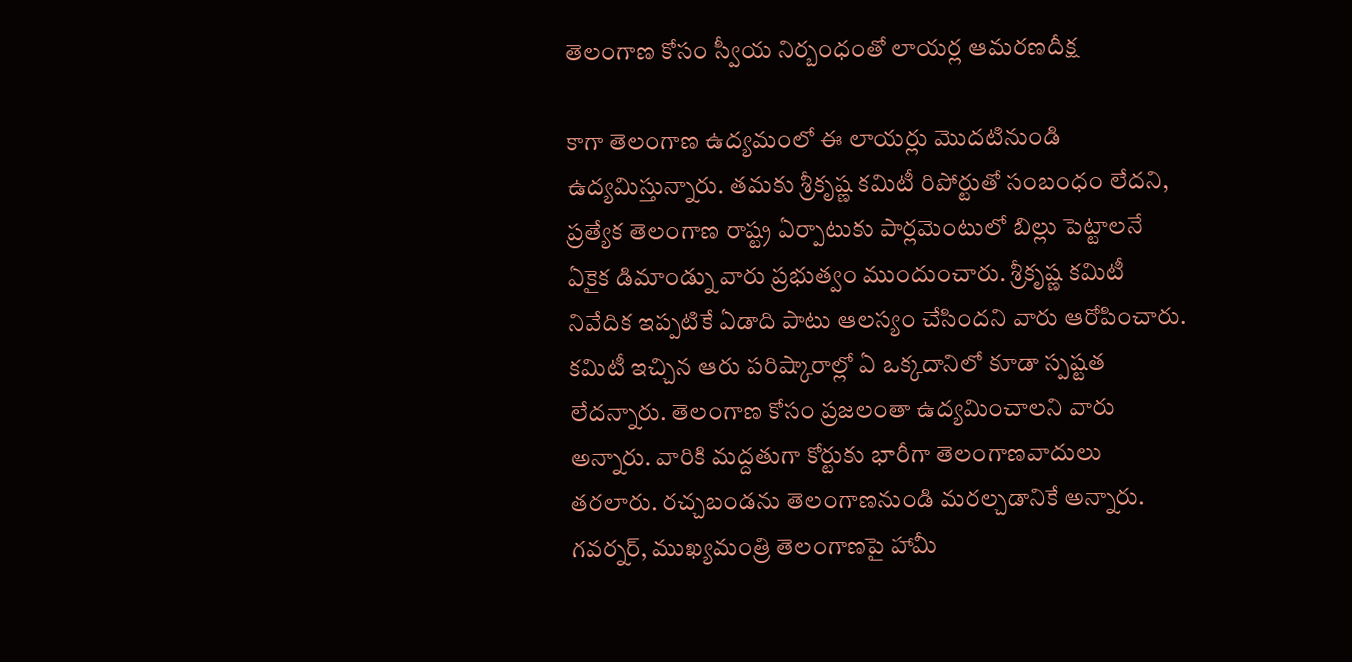తెలంగాణ కోసం స్వీయ నిర్బంధంతో లాయర్ల ఆమరణదీక్ష

కాగా తెలంగాణ ఉద్యమంలో ఈ లాయర్లు మొదటినుండి ఉద్యమిస్తున్నారు. తమకు శ్రీకృష్ణ కమిటీ రిపోర్టుతో సంబంధం లేదని, ప్రత్యేక తెలంగాణ రాష్ట్ర ఏర్పాటుకు పార్లమెంటులో బిల్లు పెట్టాలనే ఏకైక డిమాండ్ను వారు ప్రభుత్వం ముందుంచారు. శ్రీకృష్ణ కమిటీ నివేదిక ఇప్పటికే ఏడాది పాటు ఆలస్యం చేసిందని వారు ఆరోపించారు. కమిటీ ఇచ్చిన ఆరు పరిష్కారాల్లో ఏ ఒక్కదానిలో కూడా స్పష్టత లేదన్నారు. తెలంగాణ కోసం ప్రజలంతా ఉద్యమించాలని వారు అన్నారు. వారికి మద్దతుగా కోర్టుకు భారీగా తెలంగాణవాదులు తరలారు. రచ్చబండను తెలంగాణనుండి మరల్చడానికే అన్నారు. గవర్నర్, ముఖ్యమంత్రి తెలంగాణపై హామీ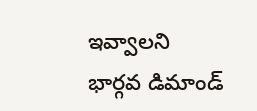ఇవ్వాలని భార్గవ డిమాండ్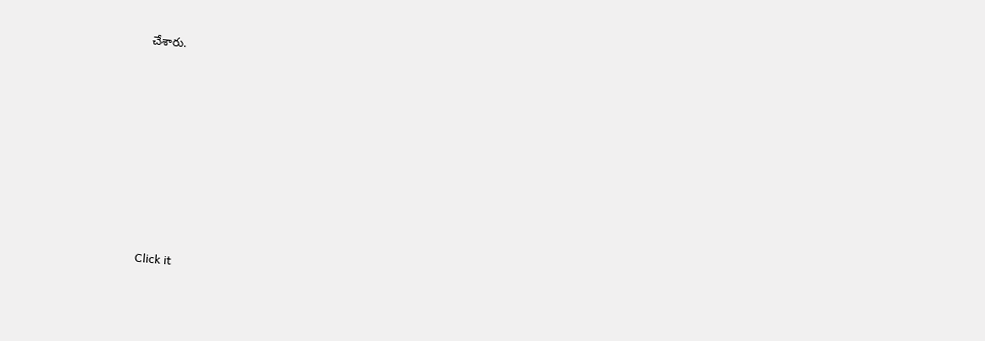చేశారు.












Click it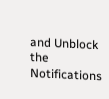and Unblock the Notifications